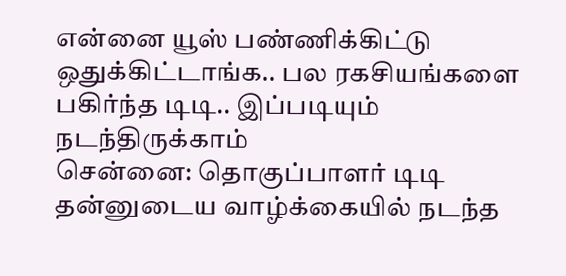என்னை யூஸ் பண்ணிக்கிட்டு ஒதுக்கிட்டாங்க.. பல ரகசியங்களை பகிர்ந்த டிடி.. இப்படியும் நடந்திருக்காம்
சென்னை: தொகுப்பாளர் டிடி தன்னுடைய வாழ்க்கையில் நடந்த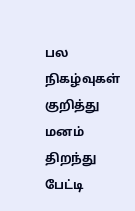பல நிகழ்வுகள் குறித்து மனம் திறந்து பேட்டி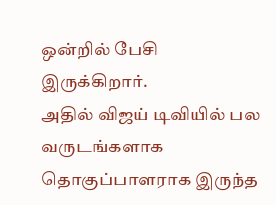ஒன்றில் பேசி இருக்கிறார்.
அதில் விஜய் டிவியில் பல வருடங்களாக தொகுப்பாளராக இருந்த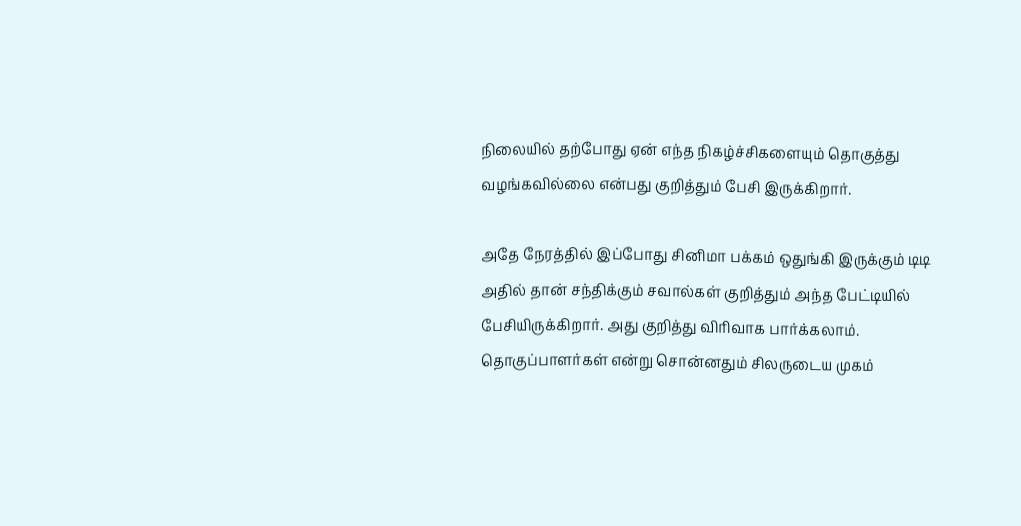நிலையில் தற்போது ஏன் எந்த நிகழ்ச்சிகளையும் தொகுத்து வழங்கவில்லை என்பது குறித்தும் பேசி இருக்கிறார்.

அதே நேரத்தில் இப்போது சினிமா பக்கம் ஒதுங்கி இருக்கும் டிடி அதில் தான் சந்திக்கும் சவால்கள் குறித்தும் அந்த பேட்டியில் பேசியிருக்கிறார். அது குறித்து விரிவாக பார்க்கலாம்.
தொகுப்பாளர்கள் என்று சொன்னதும் சிலருடைய முகம்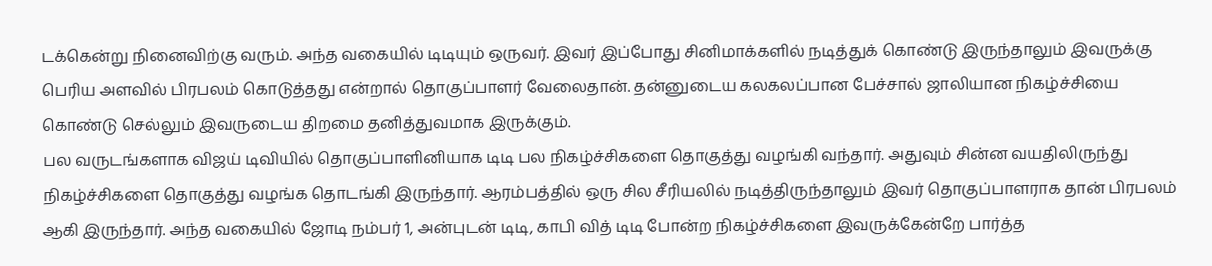டக்கென்று நினைவிற்கு வரும். அந்த வகையில் டிடியும் ஒருவர். இவர் இப்போது சினிமாக்களில் நடித்துக் கொண்டு இருந்தாலும் இவருக்கு பெரிய அளவில் பிரபலம் கொடுத்தது என்றால் தொகுப்பாளர் வேலைதான். தன்னுடைய கலகலப்பான பேச்சால் ஜாலியான நிகழ்ச்சியை கொண்டு செல்லும் இவருடைய திறமை தனித்துவமாக இருக்கும்.
பல வருடங்களாக விஜய் டிவியில் தொகுப்பாளினியாக டிடி பல நிகழ்ச்சிகளை தொகுத்து வழங்கி வந்தார். அதுவும் சின்ன வயதிலிருந்து நிகழ்ச்சிகளை தொகுத்து வழங்க தொடங்கி இருந்தார். ஆரம்பத்தில் ஒரு சில சீரியலில் நடித்திருந்தாலும் இவர் தொகுப்பாளராக தான் பிரபலம் ஆகி இருந்தார். அந்த வகையில் ஜோடி நம்பர் 1, அன்புடன் டிடி, காபி வித் டிடி போன்ற நிகழ்ச்சிகளை இவருக்கேன்றே பார்த்த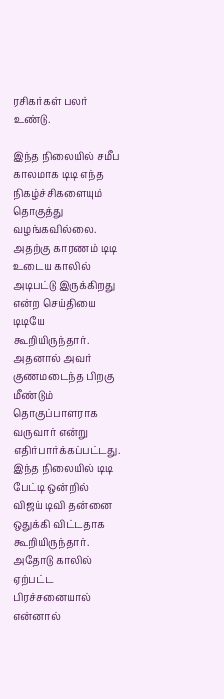ரசிகர்கள் பலர் உண்டு.

இந்த நிலையில் சமீப காலமாக டிடி எந்த நிகழ்ச்சிகளையும் தொகுத்து வழங்கவில்லை. அதற்கு காரணம் டிடி உடைய காலில் அடிபட்டு இருக்கிறது என்ற செய்தியை டிடியே கூறியிருந்தார். அதனால் அவர் குணமடைந்த பிறகு மீண்டும் தொகுப்பாளராக வருவார் என்று எதிர்பார்க்கப்பட்டது. இந்த நிலையில் டிடி பேட்டி ஒன்றில் விஜய் டிவி தன்னை ஒதுக்கி விட்டதாக கூறியிருந்தார். அதோடு காலில் ஏற்பட்ட பிரச்சனையால் என்னால்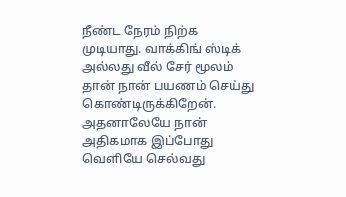நீண்ட நேரம் நிற்க முடியாது. வாக்கிங் ஸ்டிக் அல்லது வீல் சேர் மூலம் தான் நான் பயணம் செய்து கொண்டிருக்கிறேன்.
அதனாலேயே நான் அதிகமாக இப்போது வெளியே செல்வது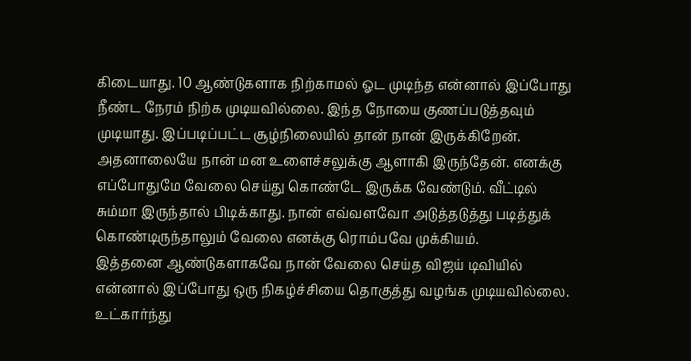கிடையாது. 10 ஆண்டுகளாக நிற்காமல் ஓட முடிந்த என்னால் இப்போது நீண்ட நேரம் நிற்க முடியவில்லை. இந்த நோயை குணப்படுத்தவும் முடியாது. இப்படிப்பட்ட சூழ்நிலையில் தான் நான் இருக்கிறேன். அதனாலையே நான் மன உளைச்சலுக்கு ஆளாகி இருந்தேன். எனக்கு எப்போதுமே வேலை செய்து கொண்டே இருக்க வேண்டும். வீட்டில் சும்மா இருந்தால் பிடிக்காது. நான் எவ்வளவோ அடுத்தடுத்து படித்துக் கொண்டிருந்தாலும் வேலை எனக்கு ரொம்பவே முக்கியம்.
இத்தனை ஆண்டுகளாகவே நான் வேலை செய்த விஜய் டிவியில் என்னால் இப்போது ஒரு நிகழ்ச்சியை தொகுத்து வழங்க முடியவில்லை. உட்கார்ந்து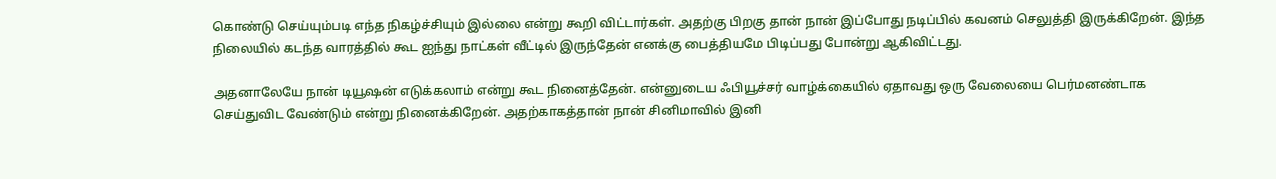கொண்டு செய்யும்படி எந்த நிகழ்ச்சியும் இல்லை என்று கூறி விட்டார்கள். அதற்கு பிறகு தான் நான் இப்போது நடிப்பில் கவனம் செலுத்தி இருக்கிறேன். இந்த நிலையில் கடந்த வாரத்தில் கூட ஐந்து நாட்கள் வீட்டில் இருந்தேன் எனக்கு பைத்தியமே பிடிப்பது போன்று ஆகிவிட்டது.

அதனாலேயே நான் டியூஷன் எடுக்கலாம் என்று கூட நினைத்தேன். என்னுடைய ஃபியூச்சர் வாழ்க்கையில் ஏதாவது ஒரு வேலையை பெர்மனண்டாக செய்துவிட வேண்டும் என்று நினைக்கிறேன். அதற்காகத்தான் நான் சினிமாவில் இனி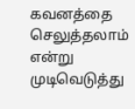கவனத்தை செலுத்தலாம் என்று முடிவெடுத்து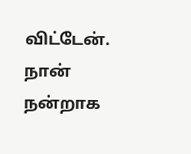விட்டேன். நான் நன்றாக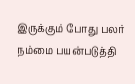இருக்கும் போது பலர் நம்மை பயன்படுத்தி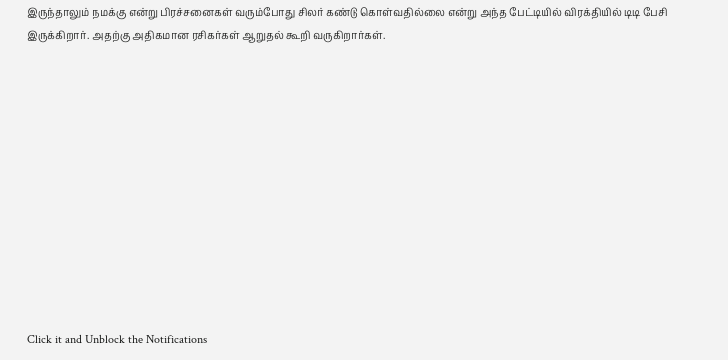இருந்தாலும் நமக்கு என்று பிரச்சனைகள் வரும்போது சிலர் கண்டு கொள்வதில்லை என்று அந்த பேட்டியில் விரக்தியில் டிடி பேசி இருக்கிறார். அதற்கு அதிகமான ரசிகர்கள் ஆறுதல் கூறி வருகிறார்கள்.












Click it and Unblock the Notifications